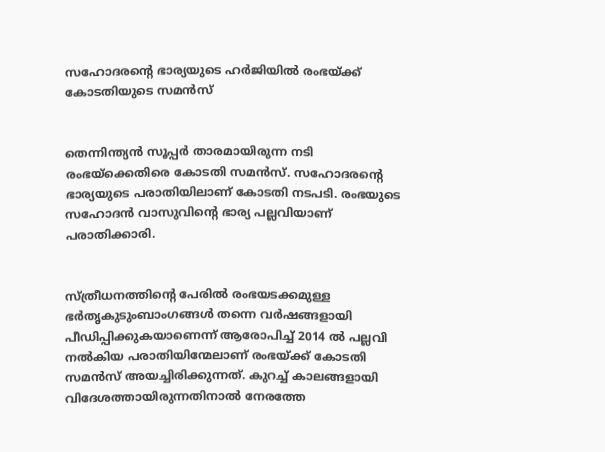സഹോദരന്റെ ഭാര്യയുടെ ഹര്‍ജിയില്‍ രംഭയ്ക്ക് കോടതിയുടെ സമന്‍സ്


തെന്നിന്ത്യന്‍ സൂപ്പര്‍ താരമായിരുന്ന നടി രംഭയ്‌ക്കെതിരെ കോടതി സമന്‍സ്. സഹോദരന്റെ ഭാര്യയുടെ പരാതിയിലാണ് കോടതി നടപടി. രംഭയുടെ സഹോദന്‍ വാസുവിന്റെ ഭാര്യ പല്ലവിയാണ് പരാതിക്കാരി.


സ്ത്രീധനത്തിന്റെ പേരില്‍ രംഭയടക്കമുള്ള ഭര്‍തൃകുടുംബാംഗങ്ങള്‍ തന്നെ വര്‍ഷങ്ങളായി പീഡിപ്പിക്കുകയാണെന്ന് ആരോപിച്ച് 2014 ല്‍ പല്ലവി നല്‍കിയ പരാതിയിന്മേലാണ് രംഭയ്ക്ക് കോടതി സമന്‍സ് അയച്ചിരിക്കുന്നത്. കുറച്ച് കാലങ്ങളായി വിദേശത്തായിരുന്നതിനാല്‍ നേരത്തേ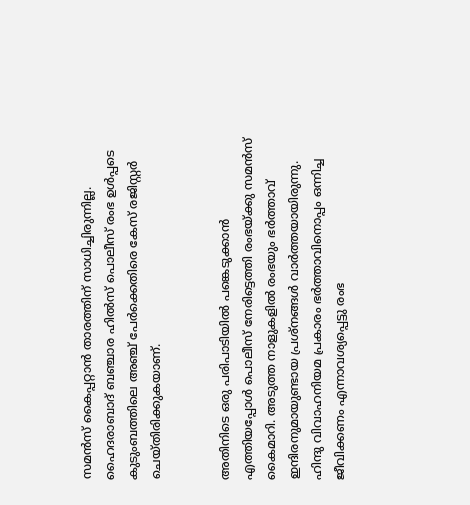സമന്‍സ് കൈപ്പറ്റാന്‍ താരത്തിന് സാധിച്ചിരുന്നില്ല. ഹൈദരാബാദ് ബഞ്ചാര ഹില്‍സ് പൊലീസ് രംഭ ഉള്‍പ്പടെ കുടുംബത്തിലെ അഞ്ച് പേര്‍ക്കെതിരെ കേസ് രജിസ്റ്റര്‍ ചെയ്തിരിക്കുകയാണ്.


അതിനിടെ ഒരു പരിപാടിയില്‍ പങ്കെടുക്കാന്‍ എത്തിയപ്പോള്‍ പൊലീസ് നേരിട്ടെത്തി രംഭയ്ക്കു സമന്‍സ് കൈമാറി. അടുത്ത നാളുകളില്‍ രംഭയും ഭര്‍ത്താവ് ഇന്ദിരനുമായുണ്ടായ പ്രശ്‌നങ്ങള്‍ വാര്‍ത്തയായിരുന്നു. ഹിന്ദു വിവാഹനിയമ പ്രകാരം ഭര്‍ത്താവിനൊപ്പം ഒന്നിച്ച ജീവിക്കണം എന്നാവശ്യപ്പെട്ടു രംഭ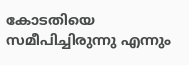കോടതിയെ സമീപിച്ചിരുന്നു എന്നും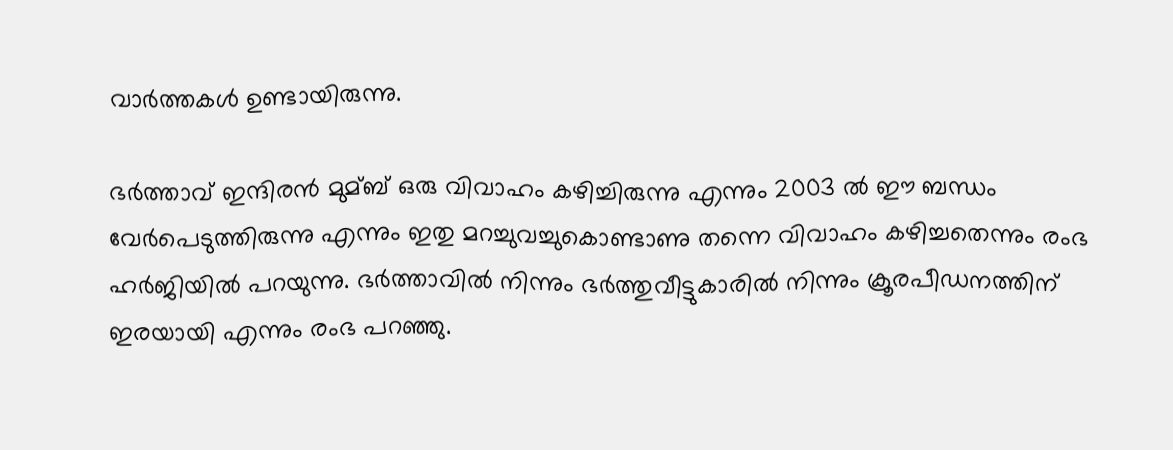വാര്‍ത്തകള്‍ ഉണ്ടായിരുന്നു.

ഭര്‍ത്താവ് ഇന്ദിരന്‍ മുമ്ബ് ഒരു വിവാഹം കഴിച്ചിരുന്നു എന്നും 2003 ല്‍ ഈ ബന്ധം വേര്‍പെടുത്തിരുന്നു എന്നും ഇതു മറച്ചുവച്ചുകൊണ്ടാണു തന്നെ വിവാഹം കഴിച്ചതെന്നും രംഭ ഹര്‍ജിയില്‍ പറയുന്നു. ഭര്‍ത്താവില്‍ നിന്നും ഭര്‍ത്തുവീട്ടുകാരില്‍ നിന്നും ക്രൂരപീഡനത്തിന് ഇരയായി എന്നും രംഭ പറഞ്ഞു.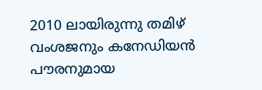2010 ലായിരുന്നു തമിഴ് വംശജനും കനേഡിയന്‍ പൗരനുമായ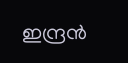ഇന്ദ്രന്‍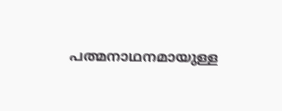പത്മനാഥനമായുള്ള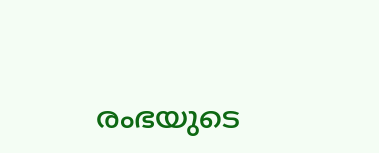രംഭയുടെ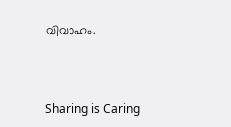വിവാഹം.



Sharing is Caring